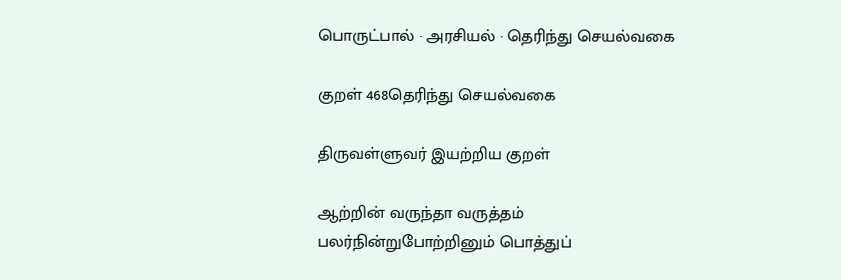பொருட்பால் · அரசியல் · தெரிந்து செயல்வகை

குறள் 468தெரிந்து செயல்வகை

திருவள்ளுவர் இயற்றிய குறள்

ஆற்றின் வருந்தா வருத்தம் பலர்நின்றுபோற்றினும் பொத்துப்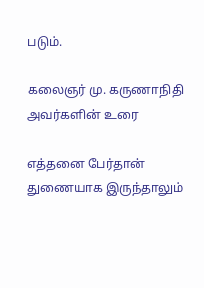படும்.

கலைஞர் மு. கருணாநிதி அவர்களின் உரை

எத்தனை பேர்தான் துணையாக இருந்தாலும்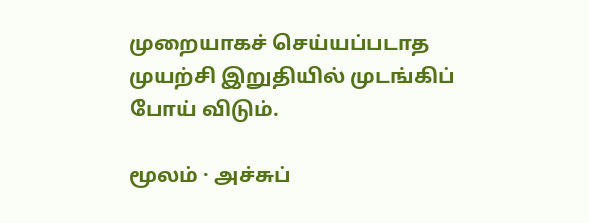முறையாகச் செய்யப்படாத முயற்சி இறுதியில் முடங்கிப் போய் விடும்.

மூலம் · அச்சுப்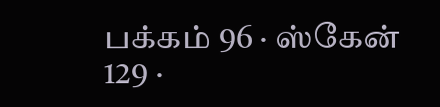பக்கம் 96 · ஸ்கேன் 129 ·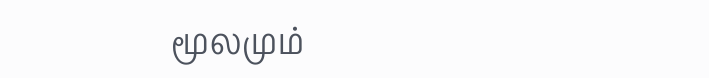மூலமும்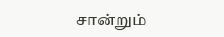சான்றும்